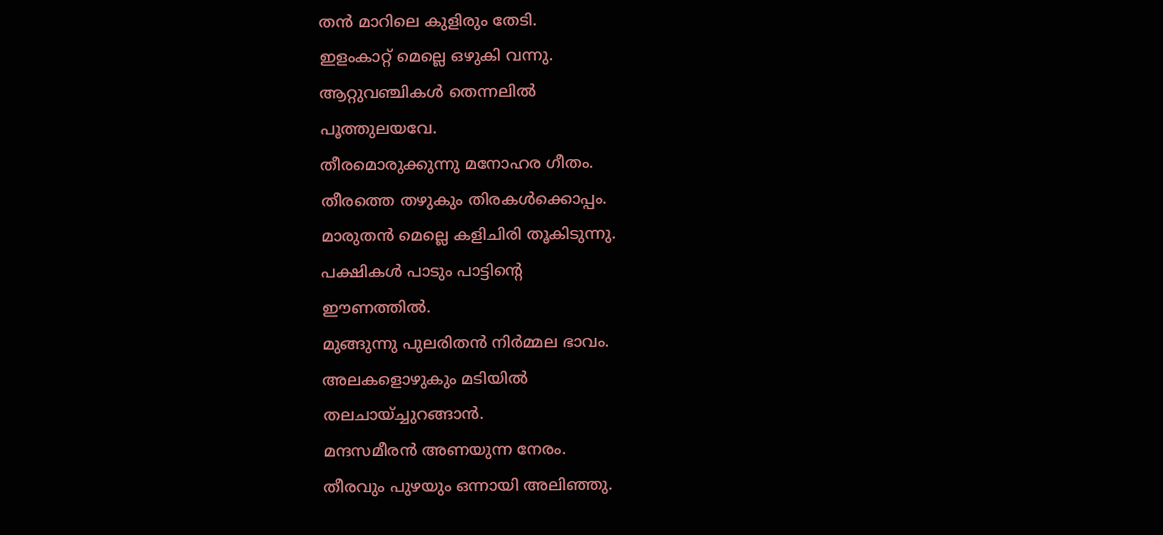തൻ മാറിലെ കുളിരും തേടി.
ഇളംകാറ്റ് മെല്ലെ ഒഴുകി വന്നു.
ആറ്റുവഞ്ചികൾ തെന്നലിൽ
പൂത്തുലയവേ.
തീരമൊരുക്കുന്നു മനോഹര ഗീതം.
തീരത്തെ തഴുകും തിരകൾക്കൊപ്പം.
മാരുതൻ മെല്ലെ കളിചിരി തൂകിടുന്നു.
പക്ഷികൾ പാടും പാട്ടിൻ്റെ
ഈണത്തിൽ.
മുങ്ങുന്നു പുലരിതൻ നിർമ്മല ഭാവം.
അലകളൊഴുകും മടിയിൽ
തലചായ്ച്ചുറങ്ങാൻ.
മന്ദസമീരൻ അണയുന്ന നേരം.
തീരവും പുഴയും ഒന്നായി അലിഞ്ഞു.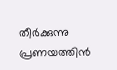തീർക്കുന്നു പ്രണയത്തിൻ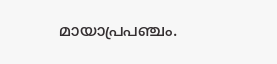മായാപ്രപഞ്ചം.